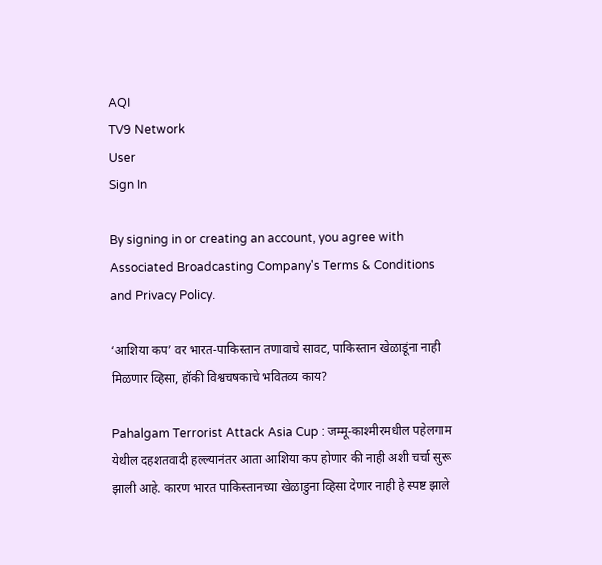AQI
TV9 Network
User
Sign In

By signing in or creating an account, you agree with Associated Broadcasting Company's Terms & Conditions and Privacy Policy.

‘आशिया कप’ वर भारत-पाकिस्तान तणावाचे सावट, पाकिस्तान खेळाडूंना नाही मिळणार व्हिसा, हॉकी विश्वचषकाचे भवितव्य काय?

Pahalgam Terrorist Attack Asia Cup : जम्मू-काश्मीरमधील पहेलगाम येथील दहशतवादी हल्ल्यानंतर आता आशिया कप होणार की नाही अशी चर्चा सुरू झाली आहे. कारण भारत पाकिस्तानच्या खेळाडुना व्हिसा देणार नाही हे स्पष्ट झाले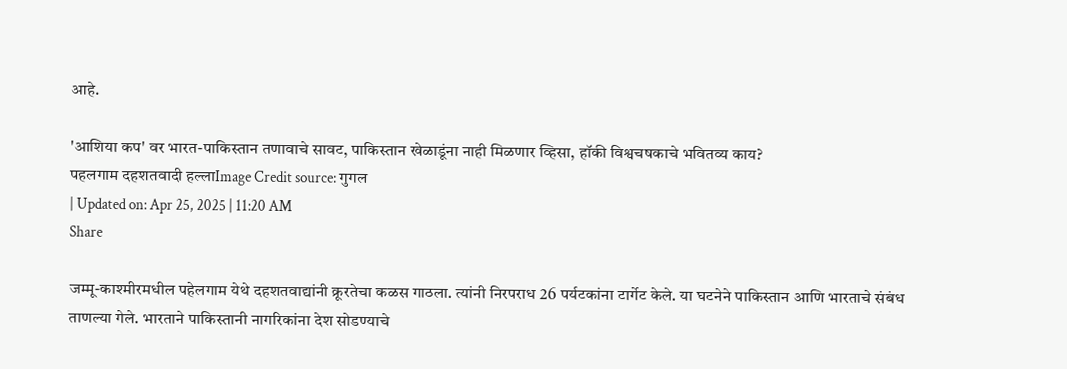आहे.

'आशिया कप' वर भारत-पाकिस्तान तणावाचे सावट, पाकिस्तान खेळाडूंना नाही मिळणार व्हिसा, हॉकी विश्वचषकाचे भवितव्य काय?
पहलगाम दहशतवादी हल्लाImage Credit source: गुगल
| Updated on: Apr 25, 2025 | 11:20 AM
Share

जम्मू-काश्मीरमधील पहेलगाम येथे दहशतवाद्यांनी क्रूरतेचा कळस गाठला. त्यांनी निरपराध 26 पर्यटकांना टार्गेट केले. या घटनेने पाकिस्तान आणि भारताचे संबंध ताणल्या गेले. भारताने पाकिस्तानी नागरिकांना देश सोडण्याचे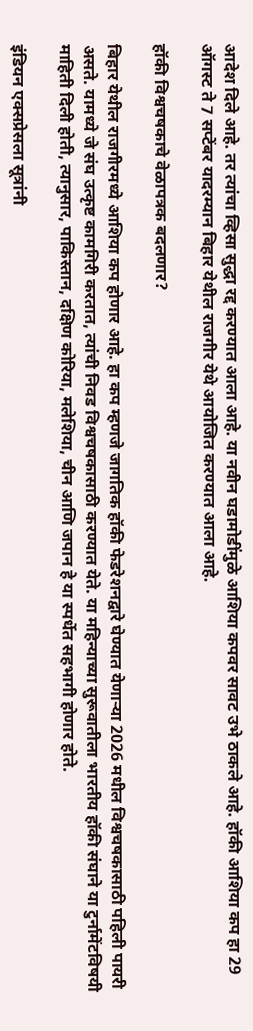आदेश दिले आहे. तर त्यांचा व्हिसा सुद्धा रद्द करण्यात आला आहे. या नवीन घडामोडींमुळे आशिया कपवर सावट उभे ठाकले आहे. हॉकी आशिया कप हा 29 ऑगस्ट ते 7 सप्टेंबर यादरम्यान बिहार येथील राजगीर येथे आयोजित करण्यात आला आहे.

हॉकी विश्वचषकाचे वेळापत्रक बदलणार?

बिहार येथील राजगीरमध्ये आशिया कप होणार आहे. हा कप म्हणजे जागतिक हॉकी फेडरेशनद्वारे घेण्यात येणाऱ्या 2026 मधील विश्वचषकासाठी पहिली पायरी असते. यामध्ये जे संघ उत्कृष्ट कामगिरी करतात, त्यांची निवड विश्वचषकासाठी करण्यात येते. या महिन्याच्या सुरूवातीला भारतीय हॉकी संघाने या टुर्नामेंटविषयी माहिती दिली होती, त्यानुसार, पाकिस्तान, दक्षिण कोरिया, मलेशिया, चीन आणि जपान हे या स्पर्धेत सहभागी होणार होते.

इंडियन एक्सप्रेसला सूत्रांनी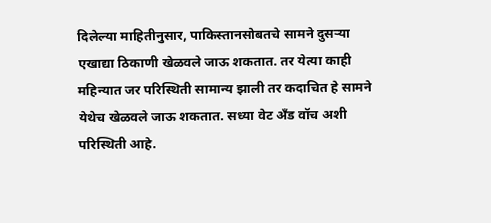दिलेल्या माहितीनुसार, पाकिस्तानसोबतचे सामने दुसर्‍या एखाद्या ठिकाणी खेळवले जाऊ शकतात. तर येत्या काही महिन्यात जर परिस्थिती सामान्य झाली तर कदाचित हे सामने येथेच खेळवले जाऊ शकतात. सध्या वेट अँड वॉच अशी परिस्थिती आहे.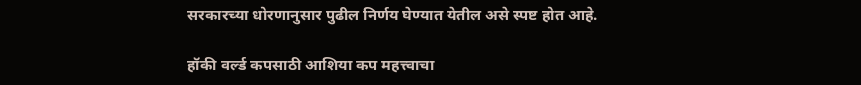सरकारच्या धोरणानुसार पुढील निर्णय घेण्यात येतील असे स्पष्ट होत आहे.

हॉकी वर्ल्ड कपसाठी आशिया कप महत्त्वाचा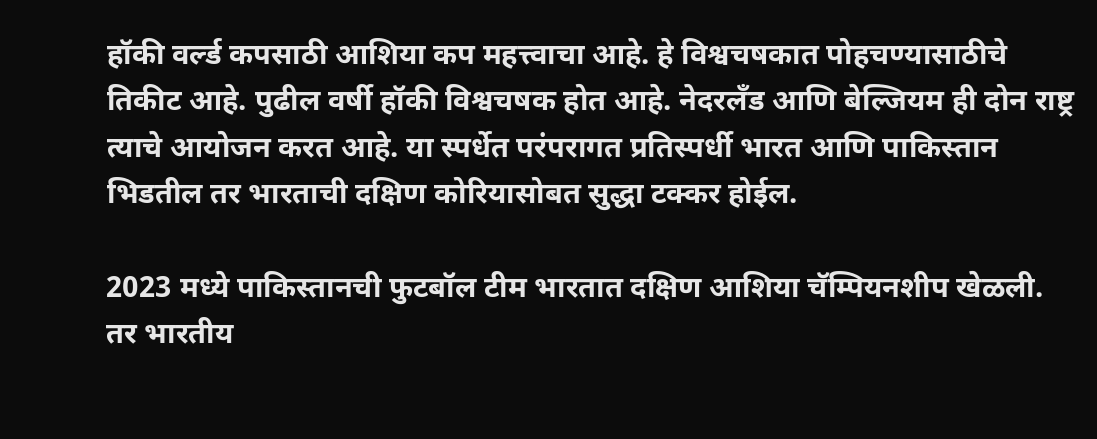हॉकी वर्ल्ड कपसाठी आशिया कप महत्त्वाचा आहे. हे विश्वचषकात पोहचण्यासाठीचे तिकीट आहे. पुढील वर्षी हॉकी विश्वचषक होत आहे. नेदरलँड आणि बेल्जियम ही दोन राष्ट्र त्याचे आयोजन करत आहे. या स्पर्धेत परंपरागत प्रतिस्पर्धी भारत आणि पाकिस्तान भिडतील तर भारताची दक्षिण कोरियासोबत सुद्धा टक्कर होईल.

2023 मध्ये पाकिस्तानची फुटबॉल टीम भारतात दक्षिण आशिया चॅम्पियनशीप खेळली. तर भारतीय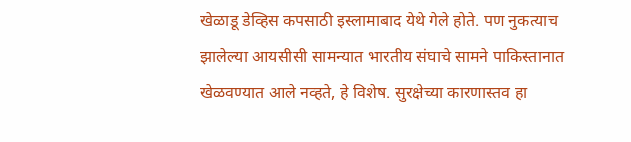खेळाडू डेव्हिस कपसाठी इस्लामाबाद येथे गेले होते. पण नुकत्याच झालेल्या आयसीसी सामन्यात भारतीय संघाचे सामने पाकिस्तानात खेळवण्यात आले नव्हते, हे विशेष. सुरक्षेच्या कारणास्तव हा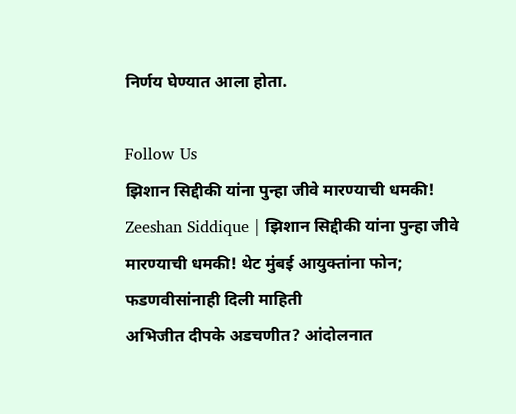निर्णय घेण्यात आला होता.

Follow Us
झिशान सिद्दीकी यांना पुन्हा जीवे मारण्याची धमकी!
Zeeshan Siddique | झिशान सिद्दीकी यांना पुन्हा जीवे मारण्याची धमकी! थेट मुंबई आयुक्तांना फोन; फडणवीसांनाही दिली माहिती
अभिजीत दीपके अडचणीत? आंदोलनात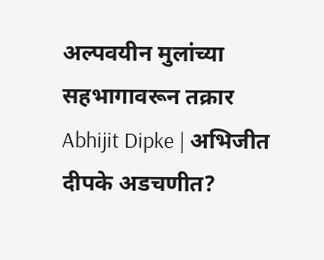अल्पवयीन मुलांच्या सहभागावरून तक्रार
Abhijit Dipke | अभिजीत दीपके अडचणीत?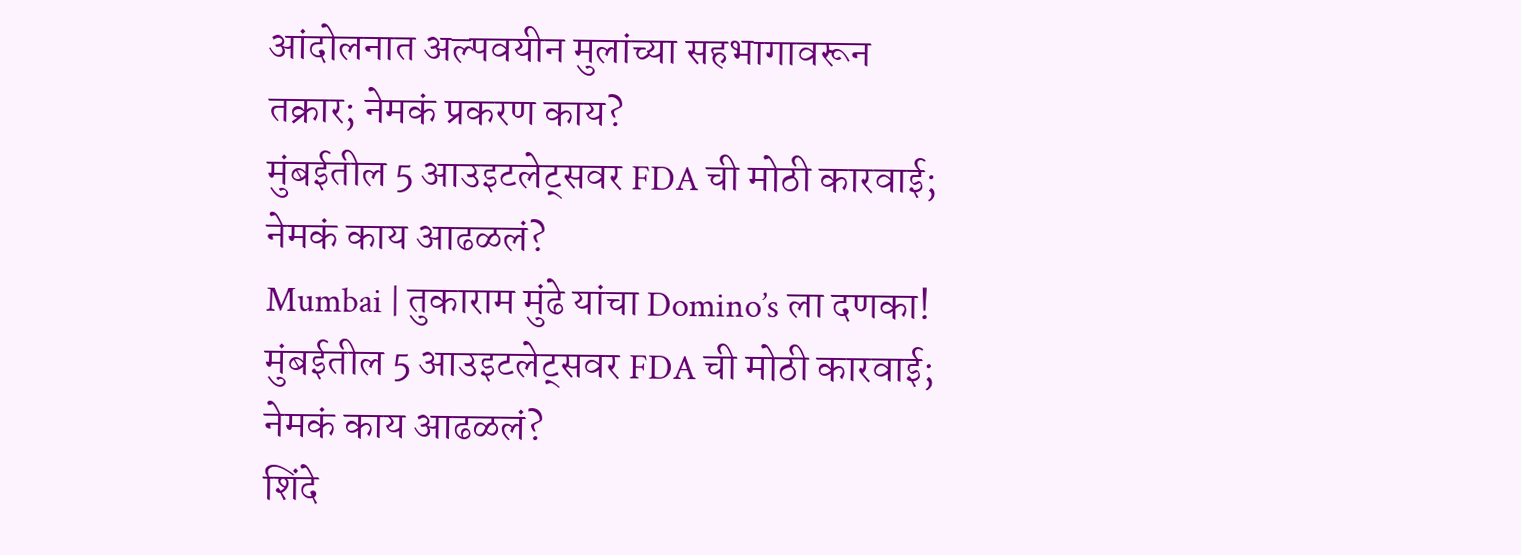आंदोलनात अल्पवयीन मुलांच्या सहभागावरून तक्रार; नेमकं प्रकरण काय?
मुंबईतील 5 आउइटलेट्सवर FDA ची मोठी कारवाई; नेमकं काय आढळलं?
Mumbai | तुकाराम मुंढे यांचा Domino’s ला दणका! मुंबईतील 5 आउइटलेट्सवर FDA ची मोठी कारवाई; नेमकं काय आढळलं?
शिंदे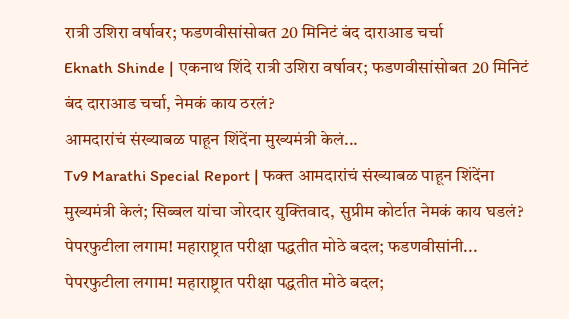रात्री उशिरा वर्षावर; फडणवीसांसोबत 20 मिनिटं बंद दाराआड चर्चा
Eknath Shinde | एकनाथ शिंदे रात्री उशिरा वर्षावर; फडणवीसांसोबत 20 मिनिटं बंद दाराआड चर्चा, नेमकं काय ठरलं?
आमदारांचं संख्याबळ पाहून शिंदेंना मुख्यमंत्री केलं...
Tv9 Marathi Special Report | फक्त आमदारांचं संख्याबळ पाहून शिंदेंना मुख्यमंत्री केलं; सिब्बल यांचा जोरदार युक्तिवाद, सुप्रीम कोर्टात नेमकं काय घडलं?
पेपरफुटीला लगाम! महाराष्ट्रात परीक्षा पद्धतीत मोठे बदल; फडणवीसांनी...
पेपरफुटीला लगाम! महाराष्ट्रात परीक्षा पद्धतीत मोठे बदल;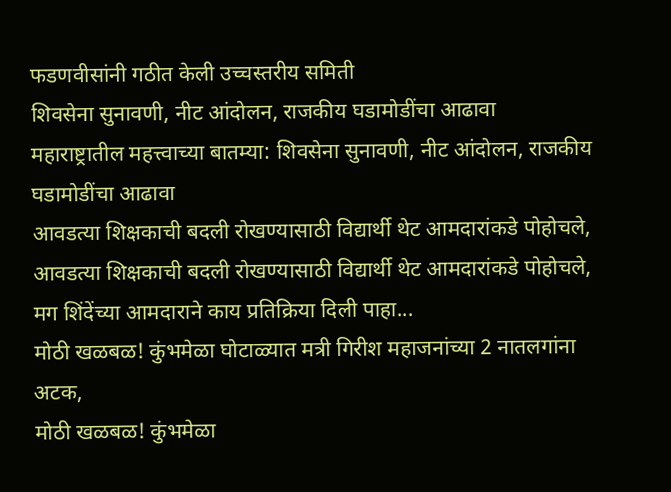फडणवीसांनी गठीत केली उच्चस्तरीय समिती
शिवसेना सुनावणी, नीट आंदोलन, राजकीय घडामोडींचा आढावा
महाराष्ट्रातील महत्त्वाच्या बातम्या: शिवसेना सुनावणी, नीट आंदोलन, राजकीय घडामोडींचा आढावा
आवडत्या शिक्षकाची बदली रोखण्यासाठी विद्यार्थी थेट आमदारांकडे पोहोचले,
आवडत्या शिक्षकाची बदली रोखण्यासाठी विद्यार्थी थेट आमदारांकडे पोहोचले, मग शिंदेंच्या आमदाराने काय प्रतिक्रिया दिली पाहा...
मोठी खळबळ! कुंभमेळा घोटाळ्यात मत्री गिरीश महाजनांच्या 2 नातलगांना अटक,
मोठी खळबळ! कुंभमेळा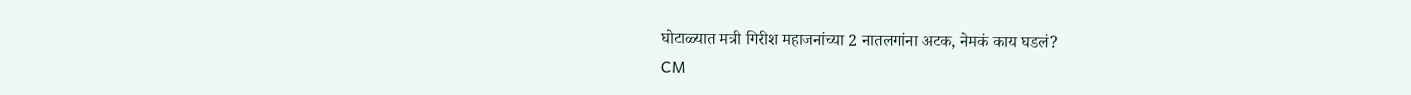घोटाळ्यात मत्री गिरीश महाजनांच्या 2 नातलगांना अटक, नेमकं काय घडलं?
CM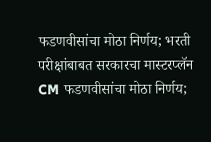फडणवीसांचा मोठा निर्णय; भरती परीक्षांबाबत सरकारचा मास्टरप्लॅन
CM फडणवीसांचा मोठा निर्णय;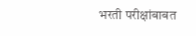भरती परीक्षांबाबत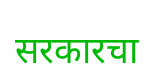सरकारचा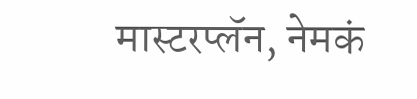मास्टरप्लॅन, नेमकं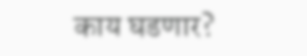काय घडणार?